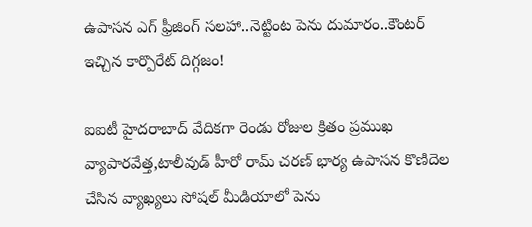ఉపాసన ఎగ్ ఫ్రీజింగ్ సలహా..నెట్టింట పెను దుమారం..కౌంటర్ ఇచ్చిన కార్పొరేట్ దిగ్గజం!

ఐఐటీ హైదరాబాద్ వేదికగా రెండు రోజుల క్రితం ప్రముఖ వ్యాపారవేత్త,టాలీవుడ్ హీరో రామ్ చరణ్ భార్య ఉపాసన కొణిదెల చేసిన వ్యాఖ్యలు సోషల్ మీడియాలో పెను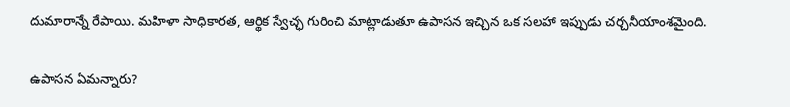దుమారాన్నే రేపాయి. మహిళా సాధికారత, ఆర్థిక స్వేచ్ఛ గురించి మాట్లాడుతూ ఉపాసన ఇచ్చిన ఒక సలహా ఇప్పుడు చర్చనీయాంశమైంది.

ఉపాసన ఏమన్నారు?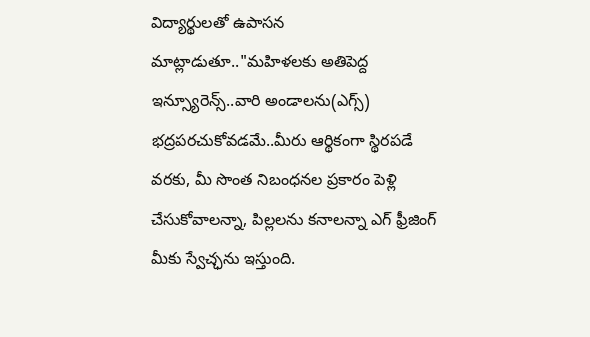విద్యార్థులతో ఉపాసన మాట్లాడుతూ.."మహిళలకు అతిపెద్ద ఇన్స్యూరెన్స్..వారి అండాలను(ఎగ్స్) భద్రపరచుకోవడమే..మీరు ఆర్థికంగా స్థిరపడే వరకు, మీ సొంత నిబంధనల ప్రకారం పెళ్లి చేసుకోవాలన్నా, పిల్లలను కనాలన్నా ఎగ్ ఫ్రీజింగ్ మీకు స్వేచ్ఛను ఇస్తుంది.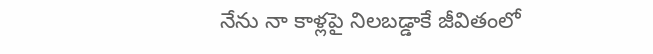నేను నా కాళ్లపై నిలబడ్డాకే జీవితంలో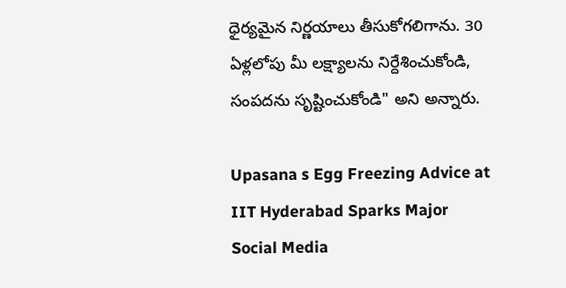ధైర్యమైన నిర్ణయాలు తీసుకోగలిగాను. 30 ఏళ్లలోపు మీ లక్ష్యాలను నిర్దేశించుకోండి, సంపదను సృష్టించుకోండి" అని అన్నారు.

Upasana s Egg Freezing Advice at IIT Hyderabad Sparks Major Social Media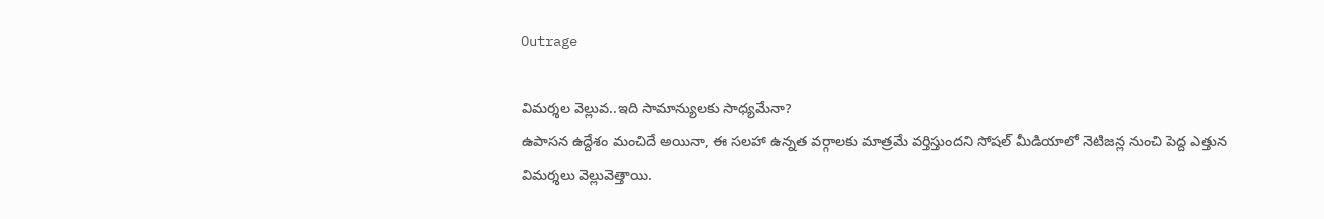Outrage

విమర్శల వెల్లువ..ఇది సామాన్యులకు సాధ్యమేనా?
ఉపాసన ఉద్దేశం మంచిదే అయినా, ఈ సలహా ఉన్నత వర్గాలకు మాత్రమే వర్తిస్తుందని సోషల్ మీడియాలో నెటిజన్ల నుంచి పెద్ద ఎత్తున విమర్శలు వెల్లువెత్తాయి.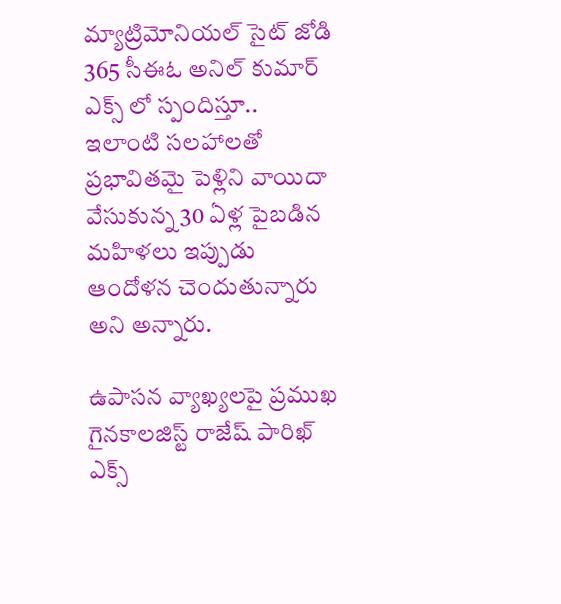మ్యాట్రిమోనియల్ సైట్ జోడి 365 సీఈఓ అనిల్ కుమార్ ఎక్స్ లో స్పందిస్తూ.. ఇలాంటి సలహాలతో ప్రభావితమై పెళ్లిని వాయిదా వేసుకున్న 30 ఏళ్ల పైబడిన మహిళలు ఇప్పుడు ఆందోళన చెందుతున్నారు అని అన్నారు.

ఉపాసన వ్యాఖ్యలపై ప్రముఖ గైనకాలజిస్ట్ రాజేష్ పారిఖ్ ఎక్స్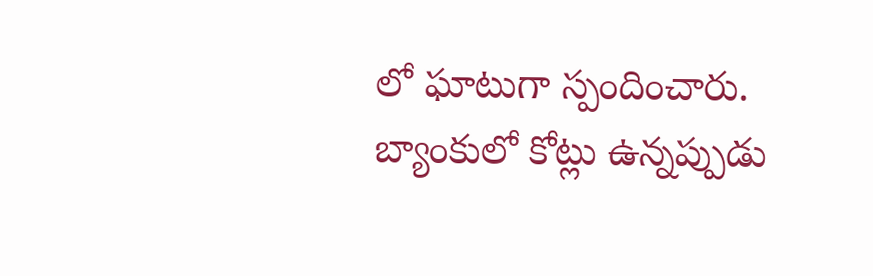లో ఘాటుగా స్పందించారు. బ్యాంకులో కోట్లు ఉన్నప్పుడు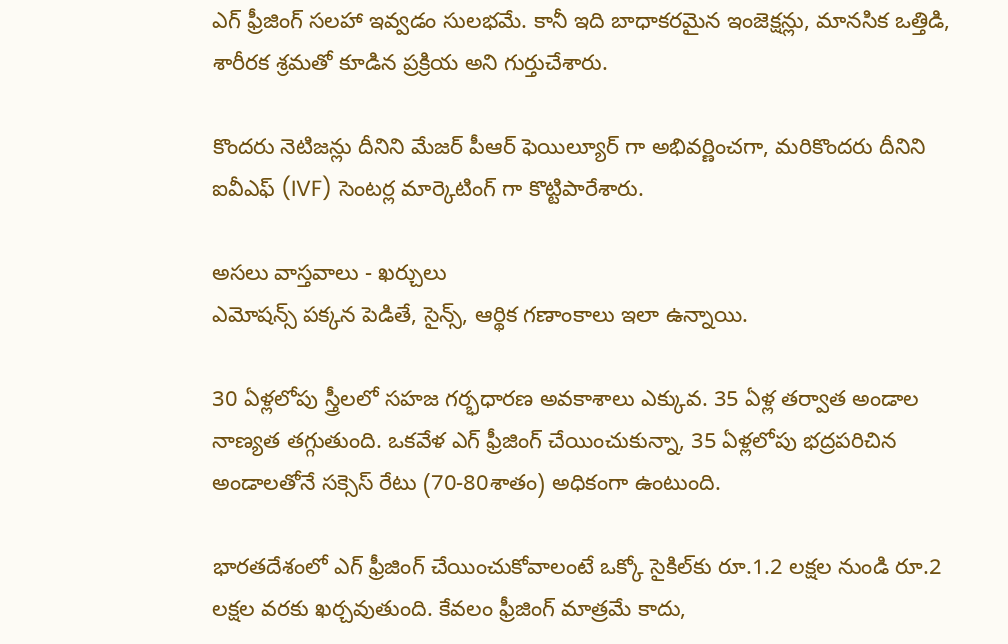ఎగ్ ఫ్రీజింగ్ సలహా ఇవ్వడం సులభమే. కానీ ఇది బాధాకరమైన ఇంజెక్షన్లు, మానసిక ఒత్తిడి, శారీరక శ్రమతో కూడిన ప్రక్రియ అని గుర్తుచేశారు.

కొందరు నెటిజన్లు దీనిని మేజర్ పీఆర్ ఫెయిల్యూర్ గా అభివర్ణించగా, మరికొందరు దీనిని ఐవీఎఫ్ (IVF) సెంటర్ల మార్కెటింగ్ గా కొట్టిపారేశారు.

అసలు వాస్తవాలు - ఖర్చులు
ఎమోషన్స్ పక్కన పెడితే, సైన్స్, ఆర్థిక గణాంకాలు ఇలా ఉన్నాయి.

30 ఏళ్లలోపు స్త్రీలలో సహజ గర్భధారణ అవకాశాలు ఎక్కువ. 35 ఏళ్ల తర్వాత అండాల నాణ్యత తగ్గుతుంది. ఒకవేళ ఎగ్ ఫ్రీజింగ్ చేయించుకున్నా, 35 ఏళ్లలోపు భద్రపరిచిన అండాలతోనే సక్సెస్ రేటు (70-80శాతం) అధికంగా ఉంటుంది.

భారతదేశంలో ఎగ్ ఫ్రీజింగ్ చేయించుకోవాలంటే ఒక్కో సైకిల్‌కు రూ.1.2 లక్షల నుండి రూ.2 లక్షల వరకు ఖర్చవుతుంది. కేవలం ఫ్రీజింగ్ మాత్రమే కాదు,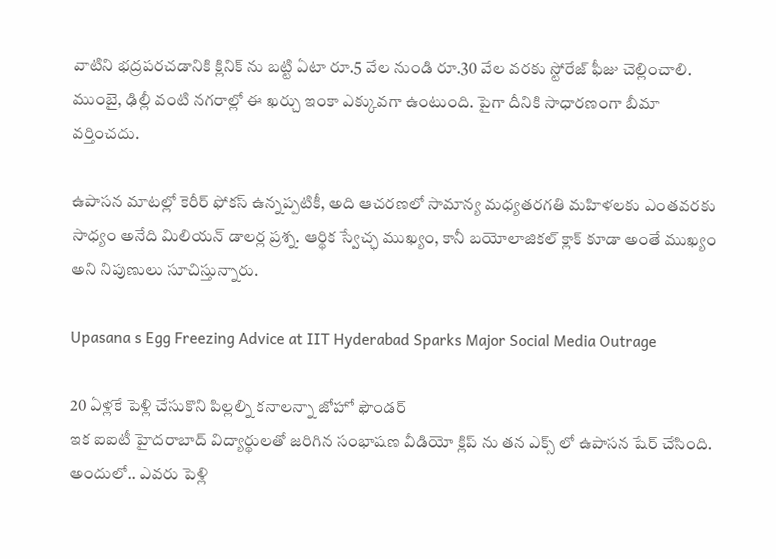వాటిని భద్రపరచడానికి క్లినిక్‌ ను బట్టి ఏటా రూ.5 వేల నుండి రూ.30 వేల వరకు స్టోరేజ్ ఫీజు చెల్లించాలి. ముంబై, ఢిల్లీ వంటి నగరాల్లో ఈ ఖర్చు ఇంకా ఎక్కువగా ఉంటుంది. పైగా దీనికి సాధారణంగా బీమా వర్తించదు.

ఉపాసన మాటల్లో కెరీర్ ఫోకస్ ఉన్నప్పటికీ, అది ఆచరణలో సామాన్య మధ్యతరగతి మహిళలకు ఎంతవరకు సాధ్యం అనేది మిలియన్ డాలర్ల ప్రశ్న. ఆర్థిక స్వేచ్ఛ ముఖ్యం, కానీ బయోలాజికల్ క్లాక్ కూడా అంతే ముఖ్యం అని నిపుణులు సూచిస్తున్నారు.

Upasana s Egg Freezing Advice at IIT Hyderabad Sparks Major Social Media Outrage

20 ఏళ్లకే పెళ్లి చేసుకొని పిల్లల్ని కనాలన్నా జోహో ఫౌండర్
ఇక ఐఐటీ హైదరాబాద్ విద్యార్థులతో జరిగిన సంభాషణ వీడియో క్లిప్ ను తన ఎక్స్ లో ఉపాసన షేర్ చేసింది. అందులో.. ఎవరు పెళ్లి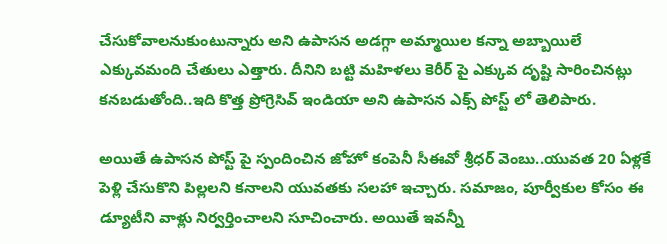చేసుకోవాలనుకుంటున్నారు అని ఉపాసన అడగ్గా అమ్మాయిల కన్నా అబ్బాయిలే ఎక్కువమంది చేతులు ఎత్తారు. దీనిని బట్టి మహిళలు కెరీర్ పై ఎక్కువ దృష్టి సారించినట్లు కనబడుతోంది..ఇది కొత్త ప్రోగ్రెసివ్ ఇండియా అని ఉపాసన ఎక్స్ పోస్ట్ లో తెలిపారు.

అయితే ఉపాసన పోస్ట్ పై స్పందించిన జోహో కంపెనీ సీఈవో శ్రీధర్ వెంబు..యువత 20 ఏళ్లకే పెళ్లి చేసుకొని పిల్లలని కనాలని యువతకు సలహా ఇచ్చారు. సమాజం, పూర్వీకుల కోసం ఈ డ్యూటీని వాళ్లు నిర్వర్తించాలని సూచించారు. అయితే ఇవన్నీ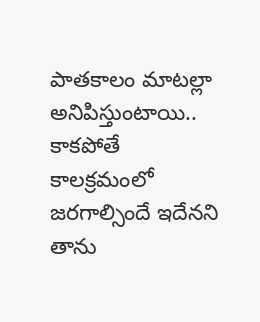పాతకాలం మాటల్లా అనిపిస్తుంటాయి.. కాకపోతే కాలక్రమంలో జరగాల్సిందే ఇదేనని తాను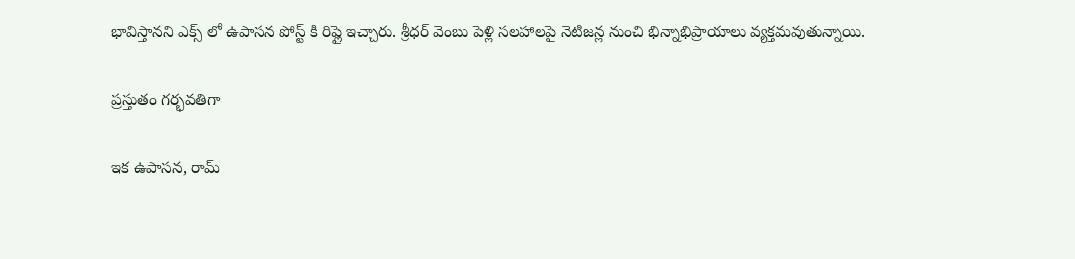భావిస్తానని ఎక్స్ లో ఉపాసన పోస్ట్ కి రిప్లై ఇచ్చారు. శ్రీధర్ వెంబు పెళ్లి సలహాలపై నెటిజన్ల నుంచి భిన్నాభిప్రాయాలు వ్యక్తమవుతున్నాయి.

ప్రస్తుతం గర్భవతిగా

ఇక ఉపాసన, రామ్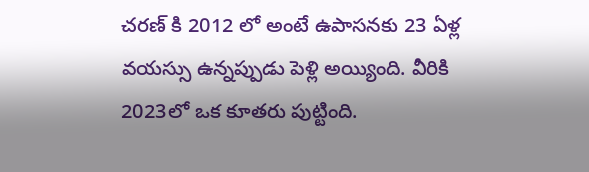చరణ్ కి 2012 లో అంటే ఉపాసనకు 23 ఏళ్ల వయస్సు ఉన్నప్పుడు పెళ్లి అయ్యింది. వీరికి 2023లో ఒక కూతరు పుట్టింది.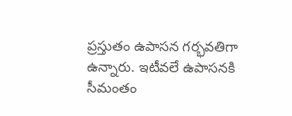ప్రస్తుతం ఉపాసన గర్భవతిగా ఉన్నారు. ఇటీవలే ఉపాసనకి సీమంతం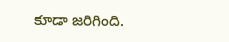కూడా జరిగింది.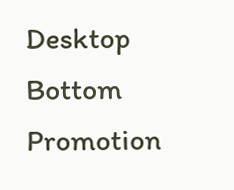Desktop Bottom Promotion